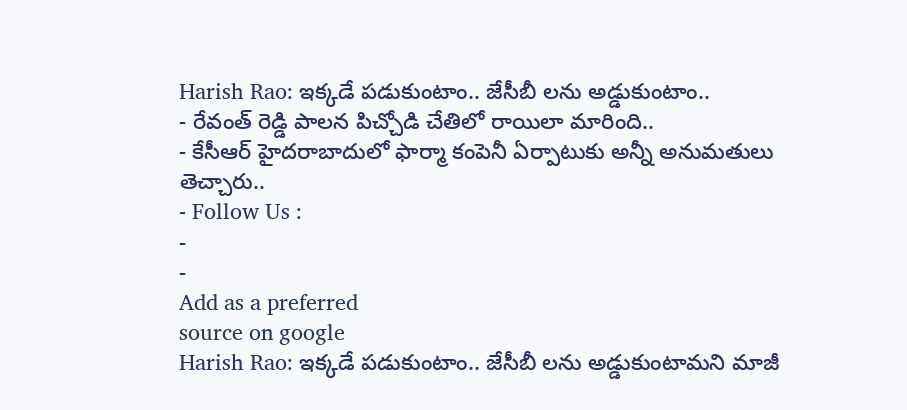Harish Rao: ఇక్కడే పడుకుంటాం.. జేసీబీ లను అడ్డుకుంటాం..
- రేవంత్ రెడ్డి పాలన పిచ్చోడి చేతిలో రాయిలా మారింది..
- కేసీఆర్ హైదరాబాదులో ఫార్మా కంపెనీ ఏర్పాటుకు అన్నీ అనుమతులు తెచ్చారు..
- Follow Us :
-
-
Add as a preferred
source on google
Harish Rao: ఇక్కడే పడుకుంటాం.. జేసీబీ లను అడ్డుకుంటామని మాజీ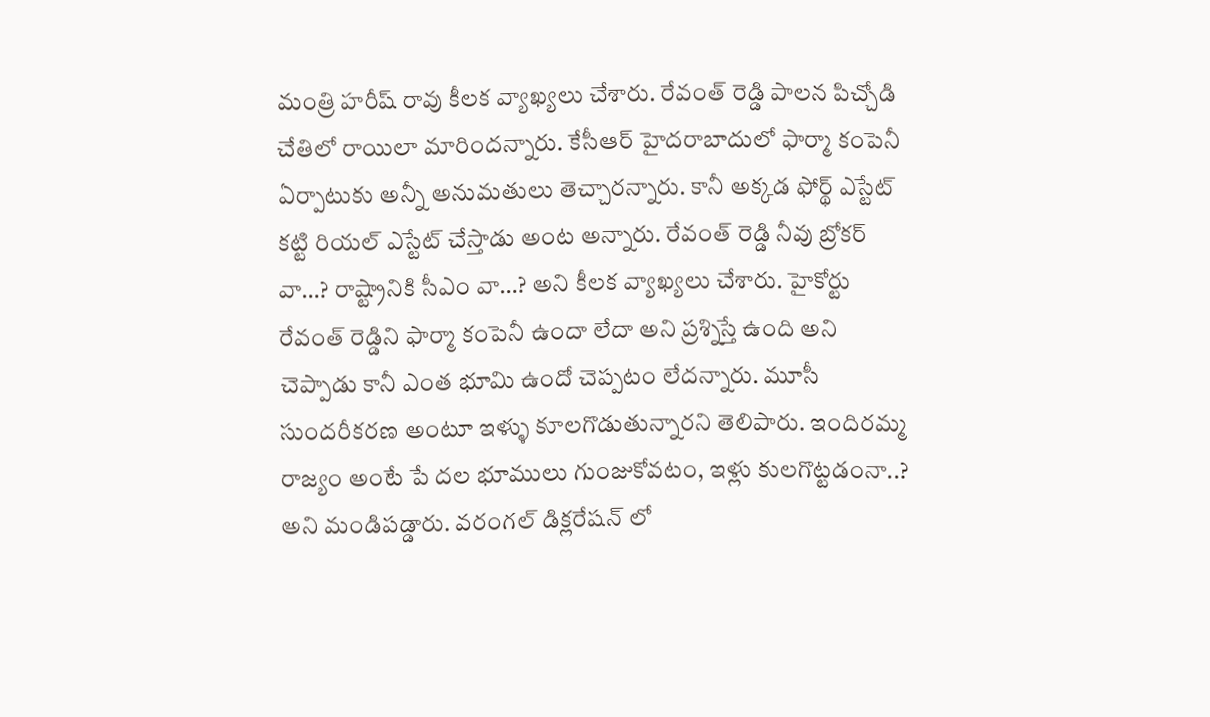మంత్రి హరీష్ రావు కీలక వ్యాఖ్యలు చేశారు. రేవంత్ రెడ్డి పాలన పిచ్చోడి చేతిలో రాయిలా మారిందన్నారు. కేసీఆర్ హైదరాబాదులో ఫార్మా కంపెనీ ఏర్పాటుకు అన్నీ అనుమతులు తెచ్చారన్నారు. కానీ అక్కడ ఫోర్థ్ ఎస్టేట్ కట్టి రియల్ ఎస్టేట్ చేస్తాడు అంట అన్నారు. రేవంత్ రెడ్డి నీవు బ్రోకర్ వా…? రాష్ట్రానికి సీఎం వా…? అని కీలక వ్యాఖ్యలు చేశారు. హైకోర్టు రేవంత్ రెడ్డిని ఫార్మా కంపెనీ ఉందా లేదా అని ప్రశ్నిస్తే ఉంది అని చెప్పాడు కానీ ఎంత భూమి ఉందో చెప్పటం లేదన్నారు. మూసీ సుందరీకరణ అంటూ ఇళ్ళు కూలగొడుతున్నారని తెలిపారు. ఇందిరమ్మ రాజ్యం అంటే పే దల భూములు గుంజుకోవటం, ఇళ్లు కులగొట్టడంనా..? అని మండిపడ్డారు. వరంగల్ డిక్లరేషన్ లో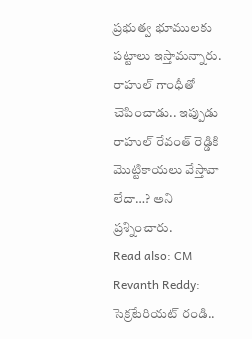ప్రభుత్వ భూములకు పట్టాలు ఇస్తామన్నారు. రాహుల్ గాంధీతో చెపించాడు.. ఇప్పుడు రాహుల్ రేవంత్ రెడ్డికి మొట్టికాయలు వేస్తావా లేదా…? అని ప్రశ్నించారు.
Read also: CM Revanth Reddy: సెక్రటేరియట్ రండి..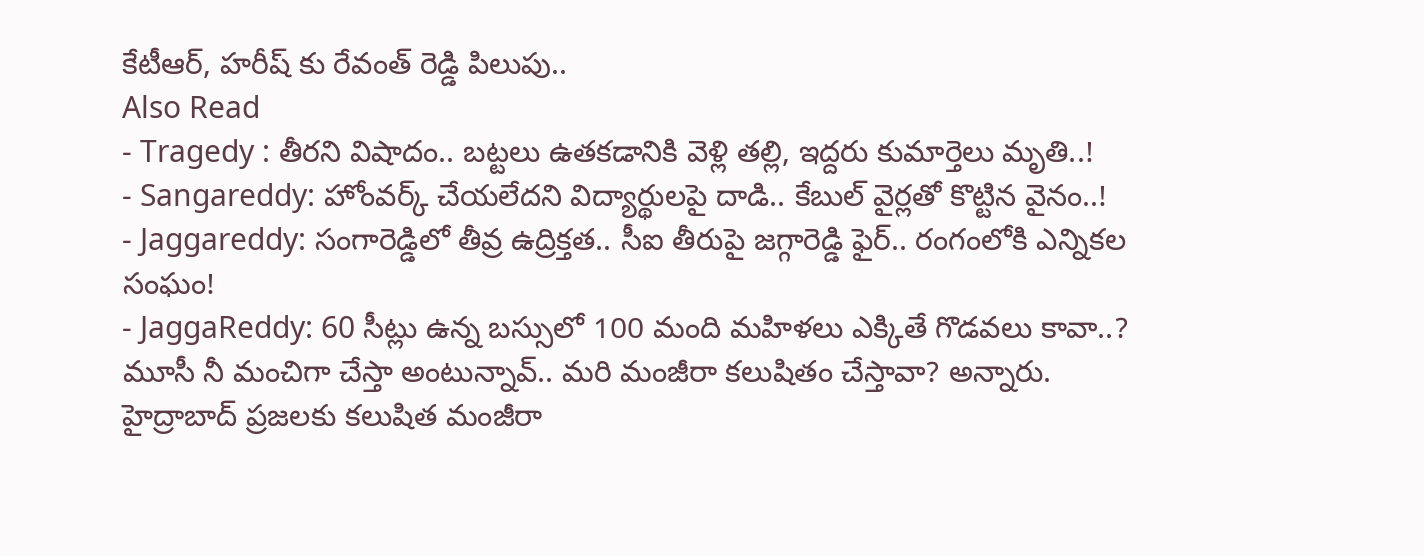కేటీఆర్, హరీష్ కు రేవంత్ రెడ్డి పిలుపు..
Also Read
- Tragedy : తీరని విషాదం.. బట్టలు ఉతకడానికి వెళ్లి తల్లి, ఇద్దరు కుమార్తెలు మృతి..!
- Sangareddy: హోంవర్క్ చేయలేదని విద్యార్థులపై దాడి.. కేబుల్ వైర్లతో కొట్టిన వైనం..!
- Jaggareddy: సంగారెడ్డిలో తీవ్ర ఉద్రిక్తత.. సీఐ తీరుపై జగ్గారెడ్డి ఫైర్.. రంగంలోకి ఎన్నికల సంఘం!
- JaggaReddy: 60 సీట్లు ఉన్న బస్సులో 100 మంది మహిళలు ఎక్కితే గొడవలు కావా..?
మూసీ నీ మంచిగా చేస్తా అంటున్నావ్.. మరి మంజీరా కలుషితం చేస్తావా? అన్నారు. హైద్రాబాద్ ప్రజలకు కలుషిత మంజీరా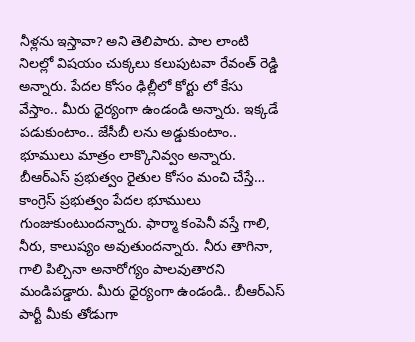నీళ్లను ఇస్తావా? అని తెలిపారు. పాల లాంటి నిలల్లో విషయం చుక్కలు కలుపుటవా రేవంత్ రెడ్డి అన్నారు. పేదల కోసం ఢిల్లీలో కోర్టు లో కేసు వేస్తాం.. మీరు ధైర్యంగా ఉండండి అన్నారు. ఇక్కడే పడుకుంటాం.. జేసీబీ లను అడ్డుకుంటాం.. భూములు మాత్రం లాక్కొనివ్వం అన్నారు. బీఆర్ఎస్ ప్రభుత్వం రైతుల కోసం మంచి చేస్తే… కాంగ్రెస్ ప్రభుత్వం పేదల భూములు గుంజుకుంటుందన్నారు. ఫార్మా కంపెనీ వస్తే గాలి, నీరు, కాలుష్యం అవుతుందన్నారు. నీరు తాగినా, గాలి పిల్చినా అనారోగ్యం పాలవుతారని మండిపడ్డారు. మీరు ధైర్యంగా ఉండండి.. బీఆర్ఎస్ పార్టీ మీకు తోడుగా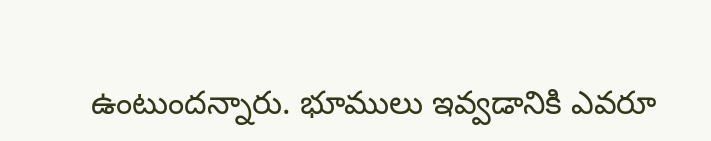ఉంటుందన్నారు. భూములు ఇవ్వడానికి ఎవరూ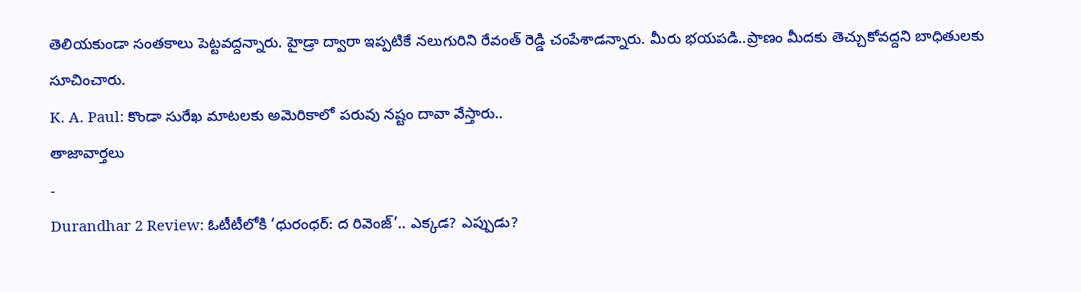తెలియకుండా సంతకాలు పెట్టవద్దన్నారు. హైడ్రా ద్వారా ఇప్పటికే నలుగురిని రేవంత్ రెడ్డి చంపేశాడన్నారు. మీరు భయపడి..ప్రాణం మీదకు తెచ్చుకోవద్దని బాధితులకు సూచించారు.
K. A. Paul: కొండా సురేఖ మాటలకు అమెరికాలో పరువు నష్టం దావా వేస్తారు..
తాజావార్తలు
-
Durandhar 2 Review: ఓటీటీలోకి ‘ధురంధర్: ద రివెంజ్’.. ఎక్కడ? ఎప్పుడు?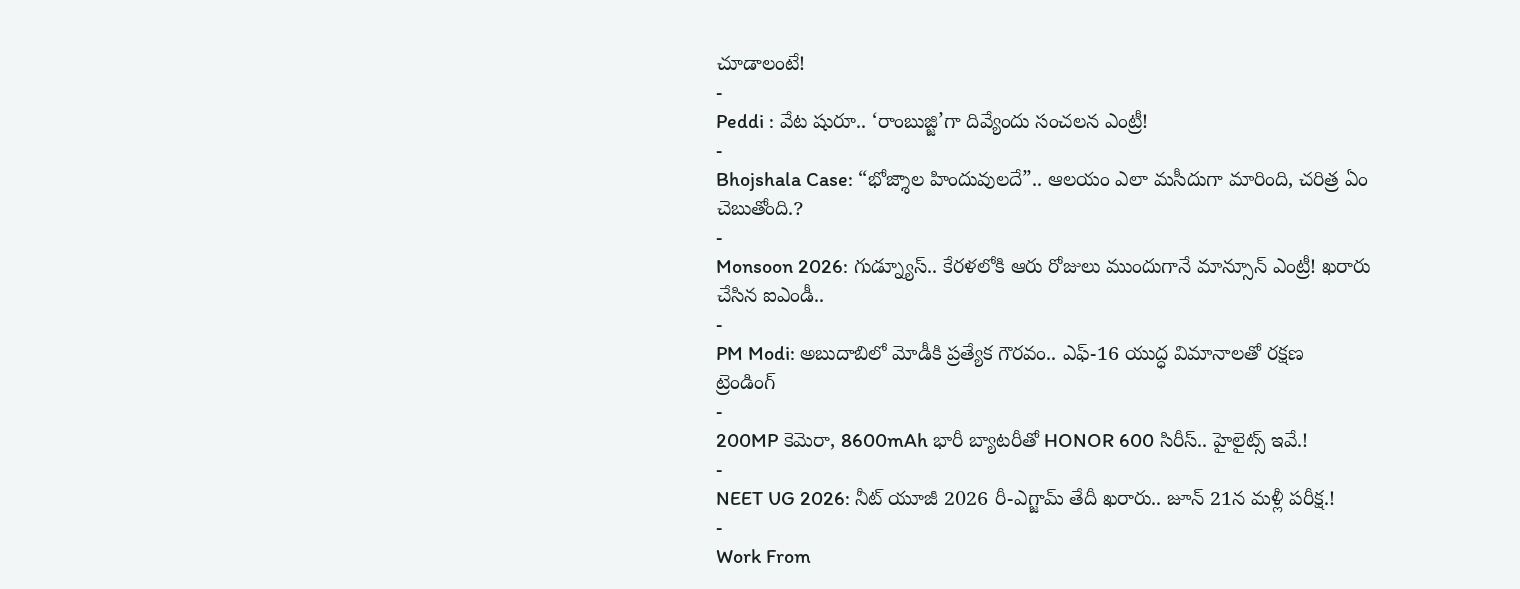చూడాలంటే!
-
Peddi : వేట షురూ.. ‘రాంబుజ్జి’గా దివ్యేందు సంచలన ఎంట్రీ!
-
Bhojshala Case: “భోజ్శాల హిందువులదే”.. ఆలయం ఎలా మసీదుగా మారింది, చరిత్ర ఏం చెబుతోంది.?
-
Monsoon 2026: గుడ్న్యూస్.. కేరళలోకి ఆరు రోజులు ముందుగానే మాన్సూన్ ఎంట్రీ! ఖరారు చేసిన ఐఎండీ..
-
PM Modi: అబుదాబిలో మోడీకి ప్రత్యేక గౌరవం.. ఎఫ్-16 యుద్ధ విమానాలతో రక్షణ
ట్రెండింగ్
-
200MP కెమెరా, 8600mAh భారీ బ్యాటరీతో HONOR 600 సిరీస్.. హైలైట్స్ ఇవే.!
-
NEET UG 2026: నీట్ యూజీ 2026 రీ-ఎగ్జామ్ తేదీ ఖరారు.. జూన్ 21న మళ్లీ పరీక్ష.!
-
Work From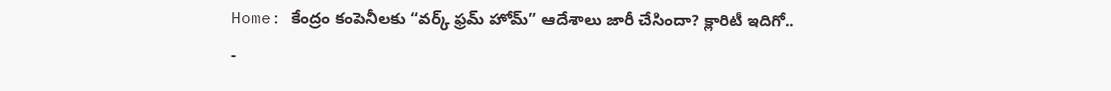Home: కేంద్రం కంపెనీలకు “వర్క్ ఫ్రమ్ హోమ్” ఆదేశాలు జారీ చేసిందా? క్లారిటీ ఇదిగో..
-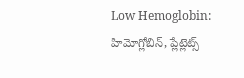Low Hemoglobin: హిమోగ్లోబిన్, ప్లేట్లెట్స్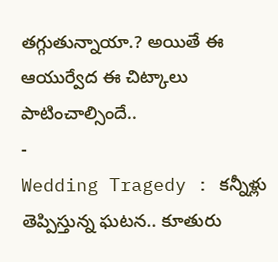తగ్గుతున్నాయా.? అయితే ఈ ఆయుర్వేద ఈ చిట్కాలు పాటించాల్సిందే..
-
Wedding Tragedy : కన్నీళ్లు తెప్పిస్తున్న ఘటన.. కూతురు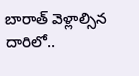బారాత్ వెళ్లాల్సిన దారిలో..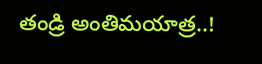తండ్రి అంతిమయాత్ర..!